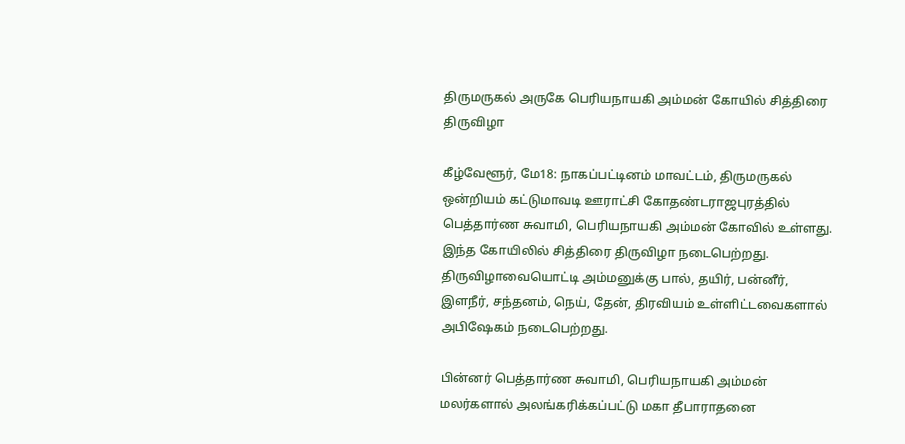திருமருகல் அருகே பெரியநாயகி அம்மன் கோயில் சித்திரை திருவிழா

கீழ்வேளூர், மே18: நாகப்பட்டினம் மாவட்டம், திருமருகல் ஒன்றியம் கட்டுமாவடி ஊராட்சி கோதண்டராஜபுரத்தில் பெத்தார்ண சுவாமி, பெரியநாயகி அம்மன் கோவில் உள்ளது. இந்த கோயிலில் சித்திரை திருவிழா நடைபெற்றது. திருவிழாவையொட்டி அம்மனுக்கு பால், தயிர், பன்னீர், இளநீர், சந்தனம், நெய், தேன், திரவியம் உள்ளிட்டவைகளால் அபிஷேகம் நடைபெற்றது.

பின்னர் பெத்தார்ண சுவாமி, பெரியநாயகி அம்மன் மலர்களால் அலங்கரிக்கப்பட்டு மகா தீபாராதனை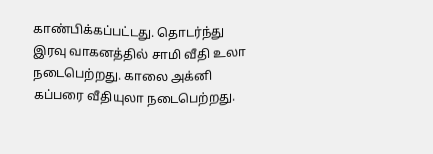காண்பிக்கப்பட்டது. தொடர்ந்து இரவு வாகனத்தில் சாமி வீதி உலா நடைபெற்றது. காலை அக்னி கப்பரை வீதியுலா நடைபெற்றது.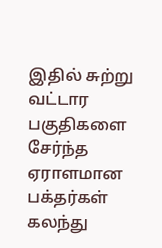இதில் சுற்று வட்டார பகுதிகளை சேர்ந்த ஏராளமான பக்தர்கள் கலந்து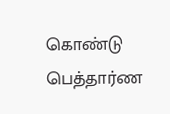கொண்டு பெத்தார்ண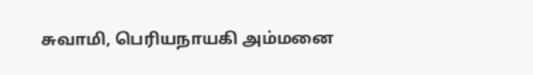சுவாமி, பெரியநாயகி அம்மனை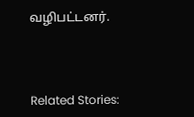வழிபட்டனர்.



Related Stories: